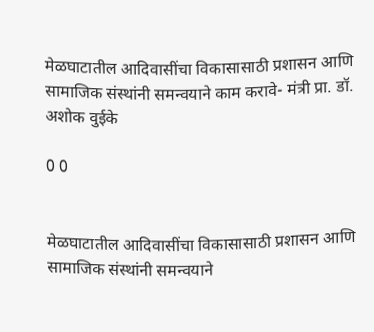मेळघाटातील आदिवासींचा विकासासाठी प्रशासन आणि सामाजिक संस्थांनी समन्वयाने काम करावे- मंत्री प्रा. डॉ. अशोक वुईके

0 0


मेळघाटातील आदिवासींचा विकासासाठी प्रशासन आणि सामाजिक संस्थांनी समन्वयाने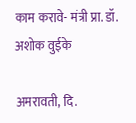काम करावे- मंत्री प्रा. डॉ. अशोक वुईके

अमरावती, दि.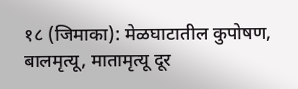१८ (जिमाका): मेळघाटातील कुपोषण, बालमृत्यू, मातामृत्यू दूर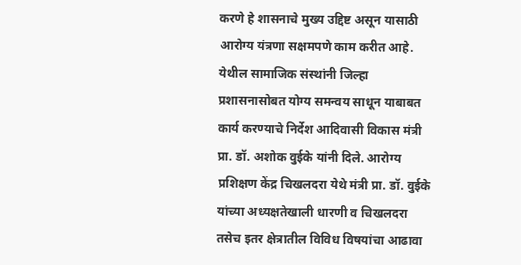करणे हे शासनाचे मुख्य उद्दिष्ट असून यासाठी आरोग्य यंत्रणा सक्षमपणे काम करीत आहे. येथील सामाजिक संस्थांनी जिल्हा प्रशासनासोबत योग्य समन्वय साधून याबाबत कार्य करण्याचे निर्देश आदिवासी विकास मंत्री प्रा. डॉ. अशोक वुईके यांनी दिले. आरोग्य प्रशिक्षण केंद्र चिखलदरा येथे मंत्री प्रा. डॉ. वुईके यांच्या अध्यक्षतेखाली धारणी व चिखलदरा तसेच इतर क्षेत्रातील विविध विषयांचा आढावा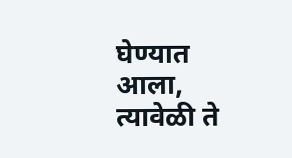घेण्यात आला, त्यावेळी ते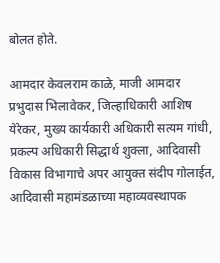बोलत होते.

आमदार केवलराम काळे, माजी आमदार प्रभुदास भिलावेकर, जिल्हाधिकारी आशिष येरेकर, मुख्य कार्यकारी अधिकारी सत्यम गांधी, प्रकल्प अधिकारी सिद्धार्थ शुक्ला, आदिवासी विकास विभागाचे अपर आयुक्त संदीप गोलाईत, आदिवासी महामंडळाच्या महाव्यवस्थापक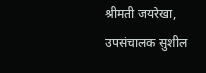श्रीमती जयरेखा, उपसंचालक सुशील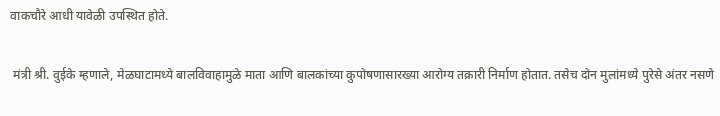वाकचौरे आधी यावेळी उपस्थित होते.

 मंत्री श्री. वुईके म्हणाले, मेळघाटामध्ये बालविवाहामुळे माता आणि बालकांच्या कुपोषणासारख्या आरोग्य तक्रारी निर्माण होतात. तसेच दोन मुलांमध्ये पुरेसे अंतर नसणे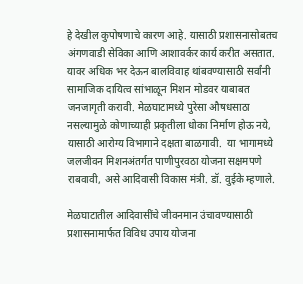हे देखील कुपोषणाचे कारण आहे. यासाठी प्रशासनासोबतच अंगणवाडी सेविका आणि आशावर्कर कार्य करीत असतात. यावर अधिक भर देऊन बालविवाह थांबवण्यासाठी सर्वांनी सामाजिक दायित्व सांभाळून मिशन मोडवर याबाबत जनजागृती करावी. मेळघाटामध्ये पुरेसा औषधसाठा नसल्यामुळे कोणाच्याही प्रकृतीला धोका निर्माण होऊ नये, यासाठी आरोग्य विभागाने दक्षता बाळगावी.  या भागामध्ये जलजीवन मिशनअंतर्गत पाणीपुरवठा योजना सक्षमपणे राबवावी, असे आदिवासी विकास मंत्री. डॉ. वुईके म्हणाले.

मेळघाटातील आदिवासींचे जीवनमान उंचावण्यासाठी प्रशासनामार्फत विविध उपाय योजना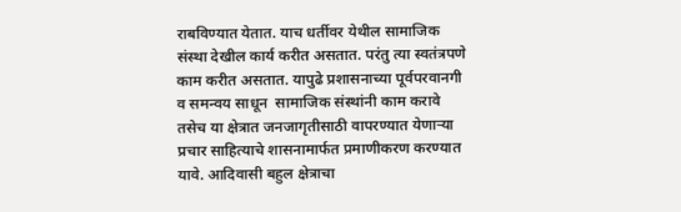राबविण्यात येतात. याच धर्तीवर येथील सामाजिक संस्था देखील कार्य करीत असतात. परंतु त्या स्वतंत्रपणे काम करीत असतात. यापुढे प्रशासनाच्या पूर्वपरवानगी व समन्वय साधून  सामाजिक संस्थांनी काम करावे तसेच या क्षेत्रात जनजागृतीसाठी वापरण्यात येणाऱ्या प्रचार साहित्याचे शासनामार्फत प्रमाणीकरण करण्यात यावे. आदिवासी बहुल क्षेत्राचा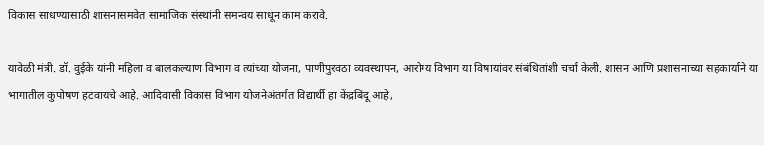विकास साधण्यासाठी शासनासमवेत सामाजिक संस्थांनी समन्वय साधून काम करावे.

यावेळी मंत्री. डॉ. वुईके यांनी महिला व बालकल्याण विभाग व त्यांच्या योजना, पाणीपुरवठा व्यवस्थापन, आरोग्य विभाग या विषायांवर संबंधितांशी चर्चा केली. शासन आणि प्रशासनाच्या सहकार्याने या भागातील कुपोषण हटवायचे आहे. आदिवासी विकास विभाग योजनेअंतर्गत विद्यार्थी हा केंद्रबिंदू आहे,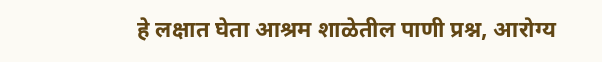हे लक्षात घेता आश्रम शाळेतील पाणी प्रश्न, आरोग्य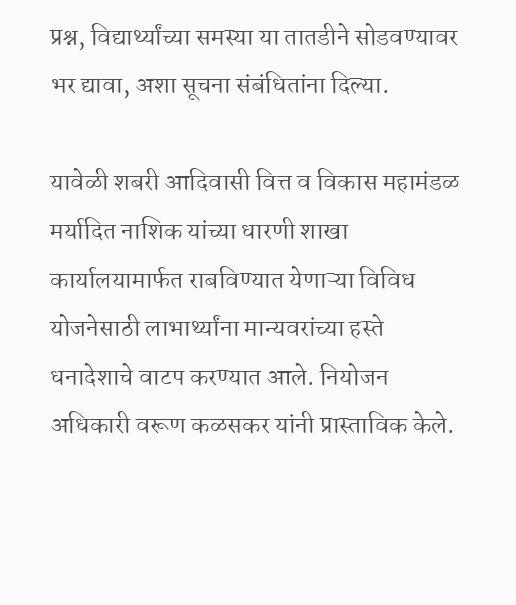प्रश्न, विद्यार्थ्यांच्या समस्या या तातडीने सोडवण्यावर भर द्यावा, अशा सूचना संबंधितांना दिल्या.

यावेळी शबरी आदिवासी वित्त व विकास महामंडळ मर्यादित नाशिक यांच्या धारणी शाखा कार्यालयामार्फत राबविण्यात येणाऱ्या विविध योजनेसाठी लाभार्थ्यांना मान्यवरांच्या हस्ते धनादेशाचे वाटप करण्यात आले. नियोजन अधिकारी वरूण कळसकर यांनी प्रास्ताविक केले.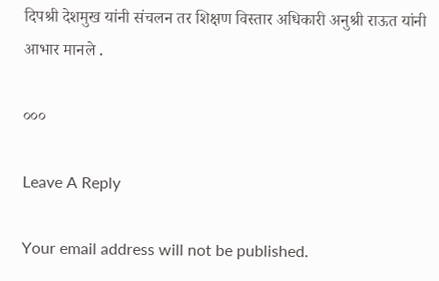दिपश्री देशमुख यांनी संचलन तर शिक्षण विस्तार अधिकारी अनुश्री राऊत यांनी आभार मानले .

०००

Leave A Reply

Your email address will not be published.